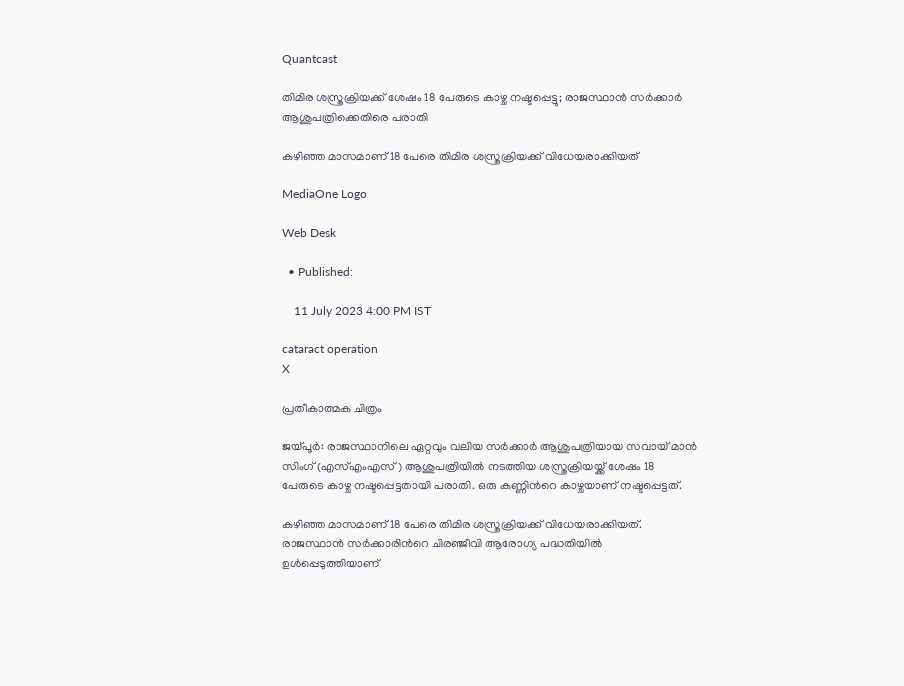Quantcast

തിമിര ശസ്ത്രക്രിയക്ക് ശേഷം 18 പേരുടെ കാഴ്ച നഷ്ടപ്പെട്ടു; രാജസ്ഥാന്‍ സര്‍ക്കാര്‍ ആശുപത്രിക്കെതിരെ പരാതി

കഴിഞ്ഞ മാസമാണ് 18 പേരെ തിമിര ശസ്ത്രക്രിയക്ക് വിധേയരാക്കിയത്

MediaOne Logo

Web Desk

  • Published:

    11 July 2023 4:00 PM IST

cataract operation
X

പ്രതീകാത്മക ചിത്രം

ജയ്പൂര്‍: രാജസ്ഥാനിലെ ഏറ്റവും വലിയ സർക്കാർ ആശുപത്രിയായ സവായ് മാൻ സിംഗ് (എസ്എംഎസ്) ആശുപത്രിയിൽ നടത്തിയ ശസ്ത്രക്രിയയ്ക്ക് ശേഷം 18 പേരുടെ കാഴ്ച നഷ്ടപ്പെട്ടതായി പരാതി. ഒരു കണ്ണിന്‍റെ കാഴ്ചയാണ് നഷ്ടപ്പെട്ടത്.

കഴിഞ്ഞ മാസമാണ് 18 പേരെ തിമിര ശസ്ത്രക്രിയക്ക് വിധേയരാക്കിയത്. രാജസ്ഥാൻ സർക്കാരിന്‍റെ ചിരഞ്ജീവി ആരോഗ്യ പദ്ധതിയില്‍ ഉള്‍പ്പെടുത്തിയാണ്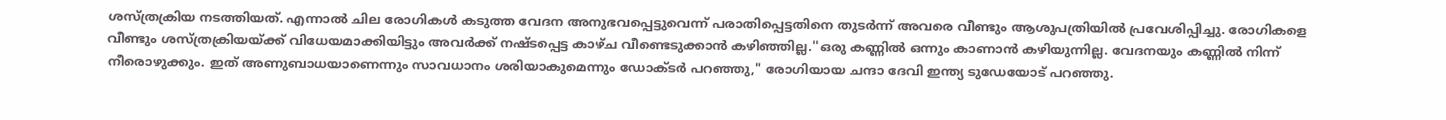ശസ്ത്രക്രിയ നടത്തിയത്. എന്നാല്‍ ചില രോഗികള്‍ കടുത്ത വേദന അനുഭവപ്പെട്ടുവെന്ന് പരാതിപ്പെട്ടതിനെ തുടര്‍ന്ന് അവരെ വീണ്ടും ആശുപത്രിയില്‍ പ്രവേശിപ്പിച്ചു. രോഗികളെ വീണ്ടും ശസ്‌ത്രക്രിയയ്‌ക്ക്‌ വിധേയമാക്കിയിട്ടും അവർക്ക്‌ നഷ്ടപ്പെട്ട കാഴ്ച വീണ്ടെടുക്കാൻ കഴിഞ്ഞില്ല.''ഒരു കണ്ണില്‍ ഒന്നും കാണാന്‍ കഴിയുന്നില്ല. വേദനയും കണ്ണിൽ നിന്ന് നീരൊഴുക്കും. ഇത് അണുബാധയാണെന്നും സാവധാനം ശരിയാകുമെന്നും ഡോക്ടർ പറഞ്ഞു," രോഗിയായ ചന്ദാ ദേവി ഇന്ത്യ ടുഡേയോട് പറഞ്ഞു.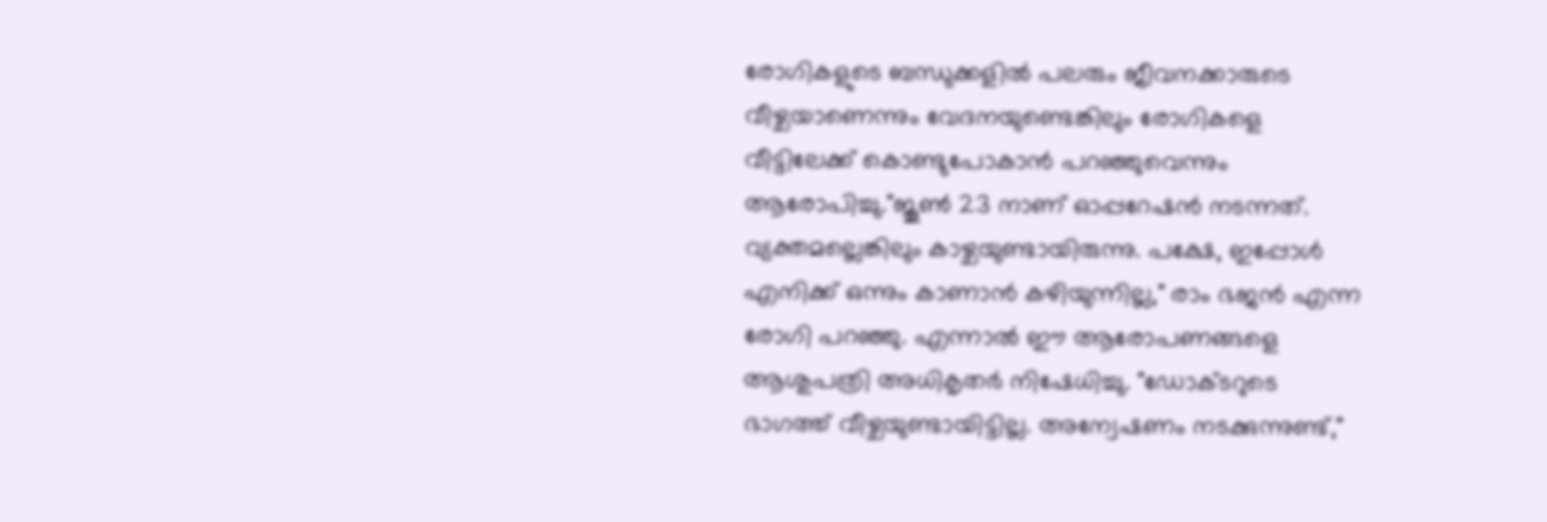രോഗികളുടെ ബന്ധുക്കളിൽ പലരും ജീവനക്കാരുടെ വീഴ്ചയാണെന്നും വേദനയുണ്ടെങ്കിലും രോഗികളെ വീട്ടിലേക്ക് കൊണ്ടുപോകാൻ പറഞ്ഞുവെന്നും ആരോപിച്ചു."ജൂൺ 23 നാണ് ഓപ്പറേഷൻ നടന്നത്. വ്യക്തമല്ലെങ്കിലും കാഴ്ചയുണ്ടായിരുന്നു. പക്ഷേ, ഇപ്പോൾ എനിക്ക് ഒന്നും കാണാൻ കഴിയുന്നില്ല," രാം ഭജൻ എന്ന രോഗി പറഞ്ഞു. എന്നാല്‍ ഈ ആരോപണങ്ങളെ ആശുപത്രി അധികൃതര്‍ നിഷേധിച്ചു. "ഡോക്ടറുടെ ഭാഗത്ത് വീഴ്ചയുണ്ടായിട്ടില്ല. അന്വേഷണം നടക്കുന്നുണ്ട്,"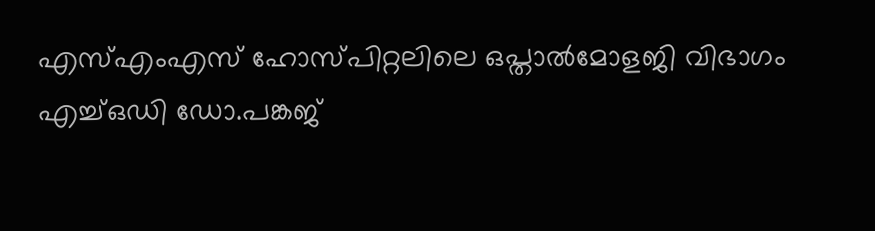എസ്എംഎസ് ഹോസ്പിറ്റലിലെ ഒപ്താൽമോളജി വിഭാഗം എച്ച്ഒഡി ഡോ.പങ്കജ്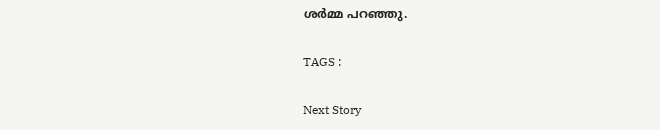ശർമ്മ പറഞ്ഞു.

TAGS :

Next Story